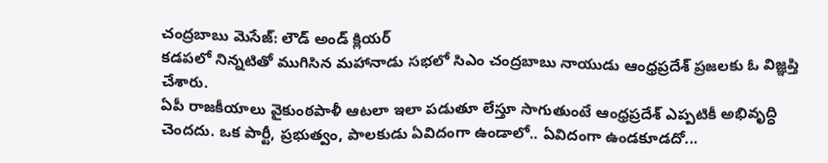చంద్రబాబు మెసేజ్: లౌడ్ అండ్ క్లియర్
కడపలో నిన్నటితో ముగిసిన మహానాడు సభలో సిఎం చంద్రబాబు నాయుడు ఆంధ్రప్రదేశ్ ప్రజలకు ఓ విజ్ఞప్తి చేశారు.
ఏపీ రాజకీయాలు వైకుంఠపాళీ ఆటలా ఇలా పడుతూ లేస్తూ సాగుతుంటే ఆంధ్రప్రదేశ్ ఎప్పటికీ అభివృద్ధి చెందదు. ఒక పార్టీ, ప్రభుత్వం, పాలకుడు ఏవిదంగా ఉండాలో.. ఏవిదంగా ఉండకూడదో...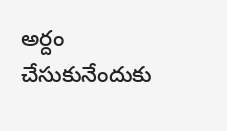అర్దం చేసుకునేందుకు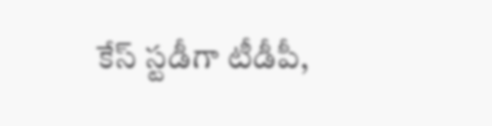కేస్ స్టడీగా టీడీపీ,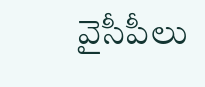వైసీపీలు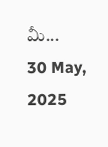మీ...
30 May, 2025